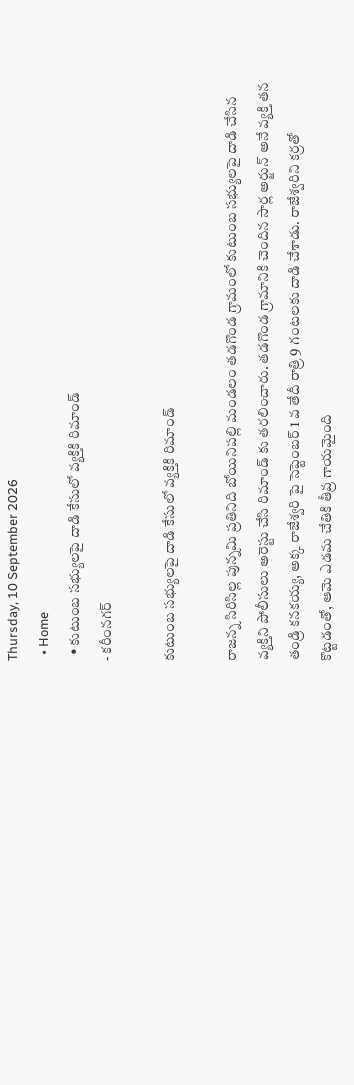Thursday, 10 September 2026
  • Home
  • కుటుంబ సభ్యులపై దాడి కేసులో వ్యక్తికి రిమాండ్
- కరీంనగర్

కుటుంబ సభ్యులపై దాడి కేసులో వ్యక్తికి రిమాండ్

రాజన్న సిరిసిల్ల పున్నమి ప్రతినిది బోయినిపల్లి మండలం తడగొండ గ్రామంలో కుటుంబ సభ్యులపై దాడి చేసిన వ్యక్తిని పోలీసులు అరెస్టు చేసి రిమాండ్ కు తరలించారు. తడగొండ గ్రామానికి చెందిన సార్ల అర్జున్ అనే వ్యక్తి తన తండ్రి కనకయ్య, అక్క రాజేశ్వరి పై సెప్టెంబర్ 1 వ తేదీ రాత్రి 9 గంటలకు దాడి చేశాడు. రాజేశ్వరిని కర్రతో కొట్టడంతో, ఆమె ఎడమ చేతికి తీవ్ర గాయమైంది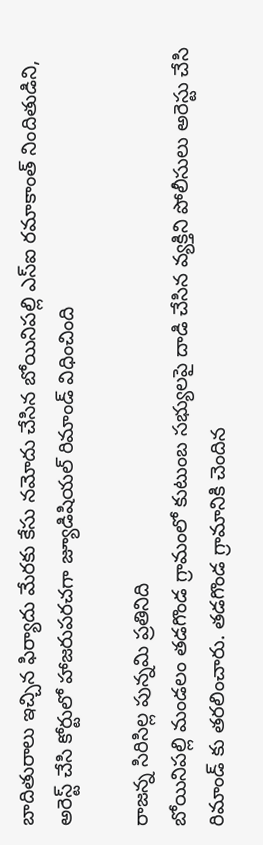బాదితురాలు ఇచ్చిన ఫిర్యాదు మేరకు కేసు నమోదు చేసిన బోయినిపల్లి ఎస్ఐ రమాకాంత్ నిందితుడిని, అరెస్ట్ చేసి కోర్టులో హాజరుపరచగా జ్యూడిషియల్ రిమాండ్ విధించింది

రాజన్న సిరిసిల్ల పున్నమి ప్రతినిది
బోయినిపల్లి మండలం తడగొండ గ్రామంలో కుటుంబ సభ్యులపై దాడి చేసిన వ్యక్తిని పోలీసులు అరెస్టు చేసి రిమాండ్ కు తరలించారు. తడగొండ గ్రామానికి చెందిన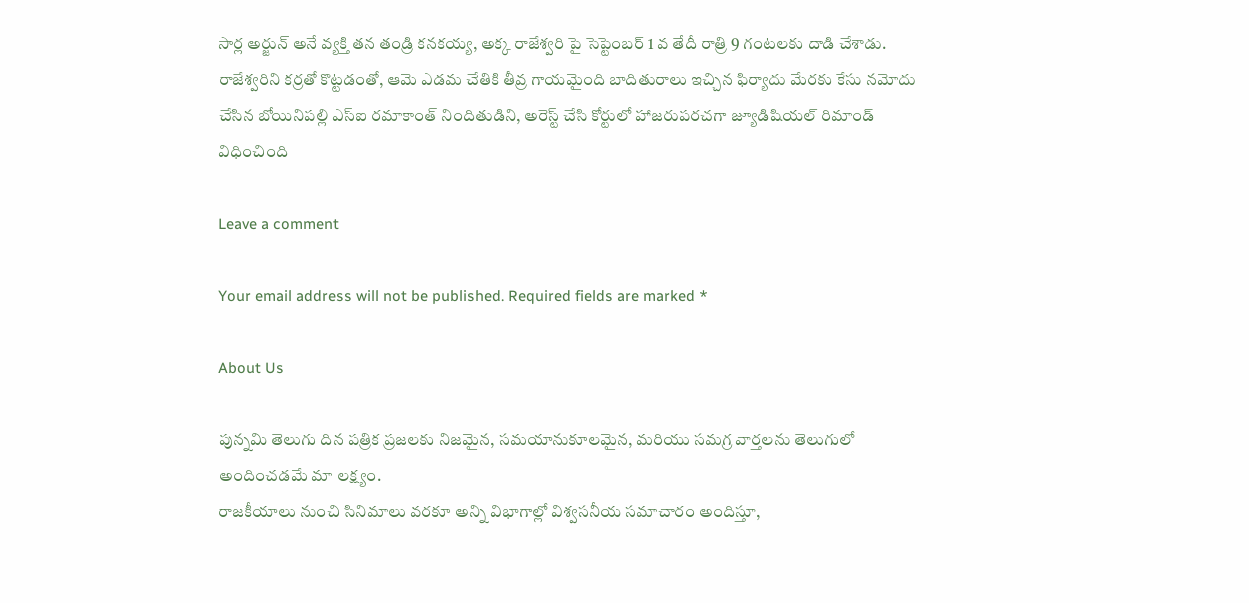సార్ల అర్జున్ అనే వ్యక్తి తన తండ్రి కనకయ్య, అక్క రాజేశ్వరి పై సెప్టెంబర్ 1 వ తేదీ రాత్రి 9 గంటలకు దాడి చేశాడు. రాజేశ్వరిని కర్రతో కొట్టడంతో, ఆమె ఎడమ చేతికి తీవ్ర గాయమైంది బాదితురాలు ఇచ్చిన ఫిర్యాదు మేరకు కేసు నమోదు చేసిన బోయినిపల్లి ఎస్ఐ రమాకాంత్ నిందితుడిని, అరెస్ట్ చేసి కోర్టులో హాజరుపరచగా జ్యూడిషియల్ రిమాండ్ విధించింది

Leave a comment

Your email address will not be published. Required fields are marked *

About Us

పున్నమి తెలుగు దిన పత్రిక ప్రజలకు నిజమైన, సమయానుకూలమైన, మరియు సమగ్ర వార్తలను తెలుగులో అందించడమే మా లక్ష్యం.
రాజకీయాలు నుంచి సినిమాలు వరకూ అన్ని విభాగాల్లో విశ్వసనీయ సమాచారం అందిస్తూ,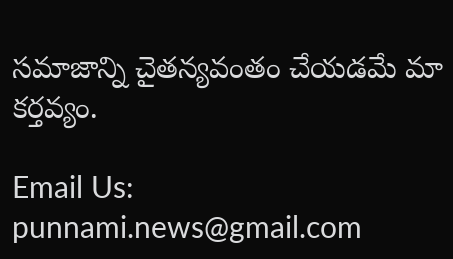సమాజాన్ని చైతన్యవంతం చేయడమే మా కర్తవ్యం.

Email Us: punnami.news@gmail.com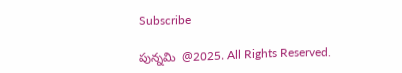Subscribe

పున్నమి  @2025. All Rights Reserved.